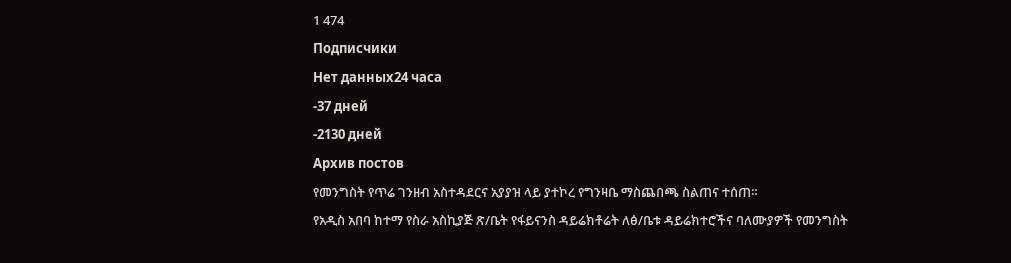1 474
Подписчики
Нет данных24 часа
-37 дней
-2130 дней
Архив постов
የመንግስት የጥሬ ገንዘብ አስተዳደርና አያያዝ ላይ ያተኮረ የግንዛቤ ማስጨበጫ ስልጠና ተሰጠ።
የአዲስ አበባ ከተማ የስራ አስኪያጅ ጽ/ቤት የፋይናንስ ዳይሬክቶሬት ለፅ/ቤቱ ዳይሬክተሮችና ባለሙያዎች የመንግስት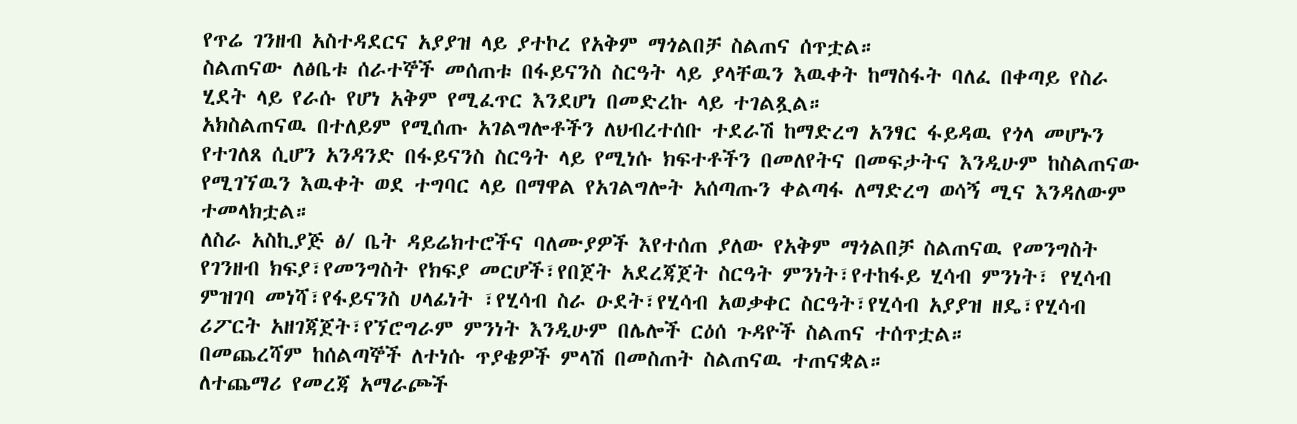የጥሬ ገንዘብ አስተዳደርና አያያዝ ላይ ያተኮረ የአቅም ማጎልበቻ ስልጠና ሰጥቷል።
ስልጠናው ለፅቤቱ ሰራተኞች መሰጠቱ በፋይናንስ ስርዓት ላይ ያላቸዉን እዉቀት ከማስፋት ባለፈ በቀጣይ የስራ ሂደት ላይ የራሱ የሆነ አቅም የሚፈጥር እንደሆነ በመድረኩ ላይ ተገልጿል።
አክስልጠናዉ በተለይም የሚሰጡ አገልግሎቶችን ለህብረተሰቡ ተደራሽ ከማድረግ አንፃር ፋይዳዉ የጎላ መሆኑን የተገለጸ ሲሆን አንዳንድ በፋይናንስ ስርዓት ላይ የሚነሱ ክፍተቶችን በመለየትና በመፍታትና እንዲሁም ከስልጠናው የሚገኘዉን እዉቀት ወደ ተግባር ላይ በማዋል የአገልግሎት አሰጣጡን ቀልጣፋ ለማድረግ ወሳኝ ሚና እንዳለውም ተመላክቷል።
ለስራ አስኪያጅ ፅ/ ቤት ዳይሬክተሮችና ባለሙያዎች እየተሰጠ ያለው የአቅም ማጎልበቻ ስልጠናዉ የመንግስት የገንዘብ ክፍያ፣የመንግስት የክፍያ መርሆች፣የበጀት አደረጃጀት ስርዓት ምንነት፣የተከፋይ ሂሳብ ምንነት፣ የሂሳብ ምዝገባ መነሻ፣የፋይናንስ ሀላፊነት ፣የሂሳብ ስራ ዑደት፣የሂሳብ አወቃቀር ስርዓት፣የሂሳብ አያያዝ ዘዴ፣የሂሳብ ሪፖርት አዘገጃጀት፣የኘሮግራም ምንነት እንዲሁም በሌሎች ርዕሰ ጉዳዮች ስልጠና ተሰጥቷል።
በመጨረሻም ከሰልጣኞች ለተነሱ ጥያቄዎች ምላሽ በመስጠት ስልጠናዉ ተጠናቋል።
ለተጨማሪ የመረጃ አማራጮች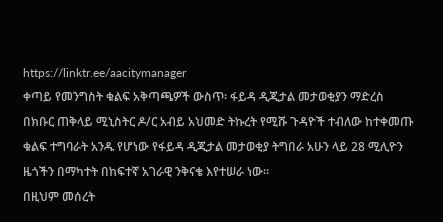https://linktr.ee/aacitymanager
ቀጣይ የመንግስት ቁልፍ አቅጣጫዎች ውስጥ፡ ፋይዳ ዲጂታል መታወቂያን ማድረስ
በክቡር ጠቅላይ ሚኒስትር ዶ/ር አብይ አህመድ ትኩረት የሚሹ ጉዳዮች ተብለው ከተቀመጡ ቁልፍ ተግባራት አንዱ የሆነው የፋይዳ ዲጂታል መታወቂያ ትግበራ አሁን ላይ 28 ሚሊዮን ዜጎችን በማካተት በከፍተኛ አገራዊ ንቅናቄ እየተሠራ ነው።
በዚህም መሰረት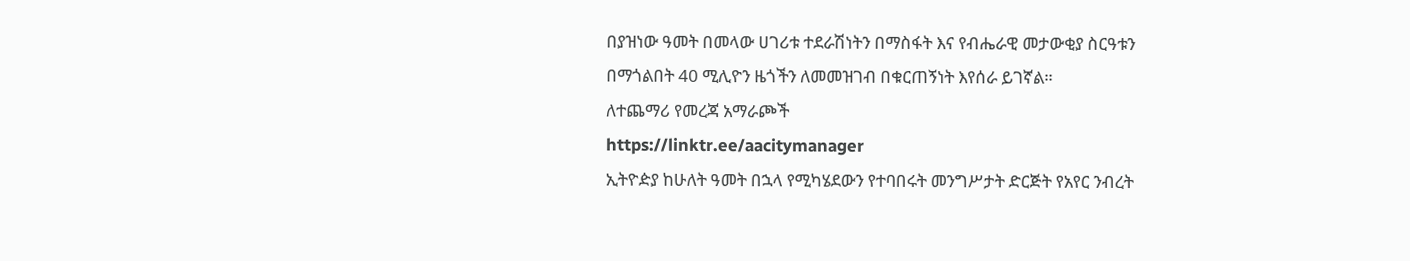በያዝነው ዓመት በመላው ሀገሪቱ ተደራሽነትን በማስፋት እና የብሔራዊ መታውቂያ ስርዓቱን በማጎልበት 40 ሚሊዮን ዜጎችን ለመመዝገብ በቁርጠኝነት እየሰራ ይገኛል።
ለተጨማሪ የመረጃ አማራጮች
https://linktr.ee/aacitymanager
ኢትዮዽያ ከሁለት ዓመት በኋላ የሚካሄደውን የተባበሩት መንግሥታት ድርጅት የአየር ንብረት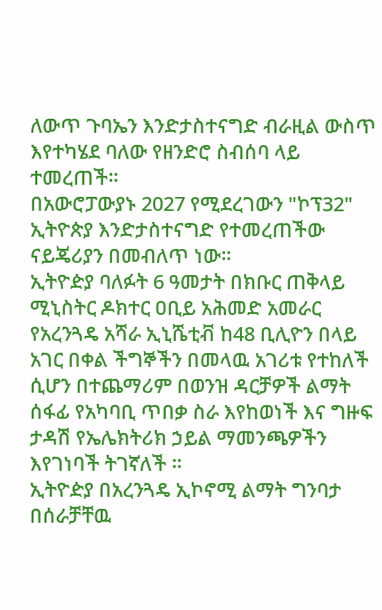ለውጥ ጉባኤን እንድታስተናግድ ብራዚል ውስጥ እየተካሄደ ባለው የዘንድሮ ስብሰባ ላይ ተመረጠች።
በአውሮፓውያኑ 2027 የሚደረገውን "ኮፕ32" ኢትዮጵያ እንድታስተናግድ የተመረጠችው ናይጄሪያን በመብለጥ ነው።
ኢትዮዽያ ባለፉት 6 ዓመታት በክቡር ጠቅላይ ሚኒስትር ዶክተር ዐቢይ አሕመድ አመራር የአረንጓዴ አሻራ ኢኒሼቲቭ ከ48 ቢሊዮን በላይ አገር በቀል ችግኞችን በመላዉ አገሪቱ የተከለች ሲሆን በተጨማሪም በወንዝ ዳርቻዎች ልማት ሰፋፊ የአካባቢ ጥበቃ ስራ እየከወነች እና ግዙፍ ታዳሽ የኤሌክትሪክ ኃይል ማመንጫዎችን እየገነባች ትገኛለች ።
ኢትዮዽያ በአረንጓዴ ኢኮኖሚ ልማት ግንባታ በሰራቻቸዉ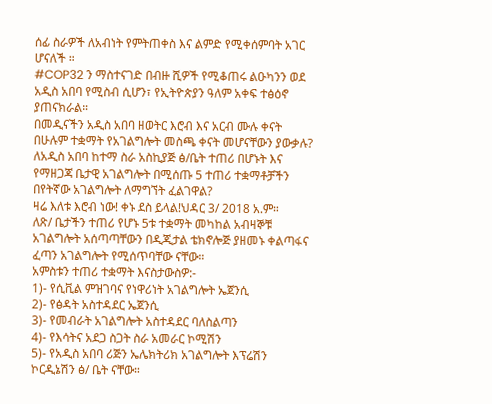ሰፊ ስራዎች ለአብነት የምትጠቀስ እና ልምድ የሚቀሰምባት አገር ሆናለች ።
#COP32 ን ማስተናገድ በብዙ ሺዎች የሚቆጠሩ ልዑካንን ወደ አዲስ አበባ የሚስብ ሲሆን፣ የኢትዮጵያን ዓለም አቀፍ ተፅዕኖ ያጠናክራል።
በመዲናችን አዲስ አበባ ዘወትር እሮብ እና አርብ ሙሉ ቀናት በሁሉም ተቋማት የአገልግሎት መስጫ ቀናት መሆናቸውን ያውቃሉ?
ለአዲስ አበባ ከተማ ስራ አስኪያጅ ፅ/ቤት ተጠሪ በሆኑት እና የማዘጋጃ ቤታዊ አገልግሎት በሚሰጡ 5 ተጠሪ ተቋማቶቻችን በየትኛው አገልግሎት ለማግኘት ፈልገዋል?
ዛሬ እለቱ እሮብ ነው! ቀኑ ደስ ይላል!ህዳር 3/ 2018 አ.ም።
ለጽ/ ቤታችን ተጠሪ የሆኑ 5ቱ ተቋማት መካከል አብዛኞቹ አገልግሎት አሰጣጣቸውን በዲጂታል ቴክኖሎጅ ያዘመኑ ቀልጣፋና ፈጣን አገልግሎት የሚሰጥባቸው ናቸው።
አምስቱን ተጠሪ ተቋማት እናስታውስዎ:-
1)- የሲቪል ምዝገባና የነዋሪነት አገልግሎት ኤጀንሲ
2)- የፅዳት አስተዳደር ኤጀንሲ
3)- የመብራት አገልግሎት አስተዳደር ባለስልጣን
4)- የእሳትና አደጋ ስጋት ስራ አመራር ኮሚሽን
5)- የአዲስ አበባ ሪጅን ኤሌክትሪክ አገልግሎት እፕሬሽን ኮርዲኔሽን ፅ/ ቤት ናቸው።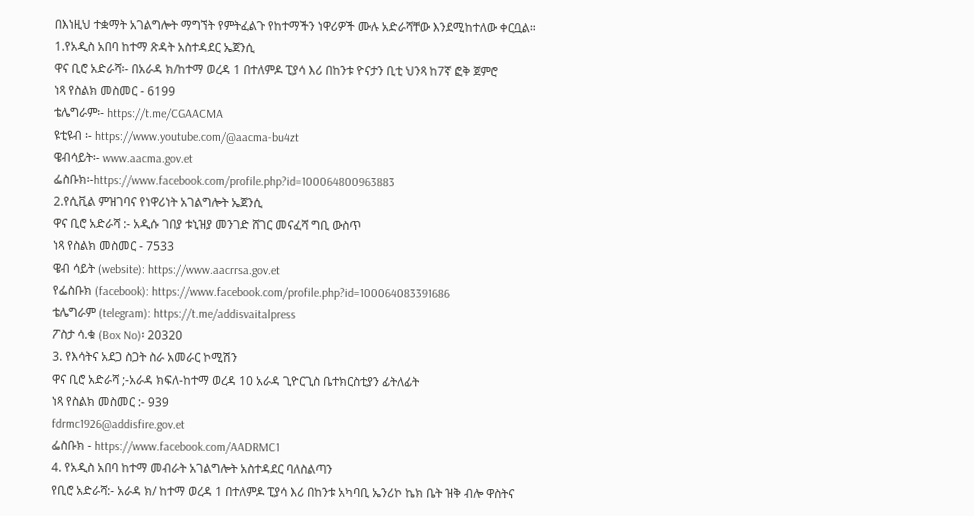በእነዚህ ተቋማት አገልግሎት ማግኘት የምትፈልጉ የከተማችን ነዋሪዎች ሙሉ አድራሻቸው እንደሚከተለው ቀርቧል።
1.የአዲስ አበባ ከተማ ጽዳት አስተዳደር ኤጀንሲ
ዋና ቢሮ አድራሻ፡- በአራዳ ክ/ከተማ ወረዳ 1 በተለምዶ ፒያሳ እሪ በከንቱ ዮናታን ቢቲ ህንጻ ከ7ኛ ፎቅ ጀምሮ
ነጻ የስልክ መስመር - 6199
ቴሌግራም፡- https://t.me/CGAACMA
ዩቲዩብ ፡- https://www.youtube.com/@aacma-bu4zt
ዌብሳይት፡- www.aacma.gov.et
ፌስቡክ፡-https://www.facebook.com/profile.php?id=100064800963883
2.የሲቪል ምዝገባና የነዋሪነት አገልግሎት ኤጀንሲ
ዋና ቢሮ አድራሻ :- አዲሱ ገበያ ቱኒዝያ መንገድ ሸገር መናፈሻ ግቢ ውስጥ
ነጻ የስልክ መስመር - 7533
ዌብ ሳይት (website): https://www.aacrrsa.gov.et
የፌስቡክ (facebook): https://www.facebook.com/profile.php?id=100064083391686
ቴሌግራም (telegram): https://t.me/addisvaitalpress
ፖስታ ሳ.ቁ (Box No)፡ 20320
3. የእሳትና አደጋ ስጋት ስራ አመራር ኮሚሽን
ዋና ቢሮ አድራሻ ;-አራዳ ክፍለ-ከተማ ወረዳ 10 አራዳ ጊዮርጊስ ቤተክርስቲያን ፊትለፊት
ነጻ የስልክ መስመር :- 939
fdrmc1926@addisfire.gov.et
ፌስቡክ - https://www.facebook.com/AADRMC1
4. የአዲስ አበባ ከተማ መብራት አገልግሎት አስተዳደር ባለስልጣን
የቢሮ አድራሻ:- አራዳ ክ/ ከተማ ወረዳ 1 በተለምዶ ፒያሳ እሪ በከንቱ አካባቢ ኤንሪኮ ኬክ ቤት ዝቅ ብሎ ዋስትና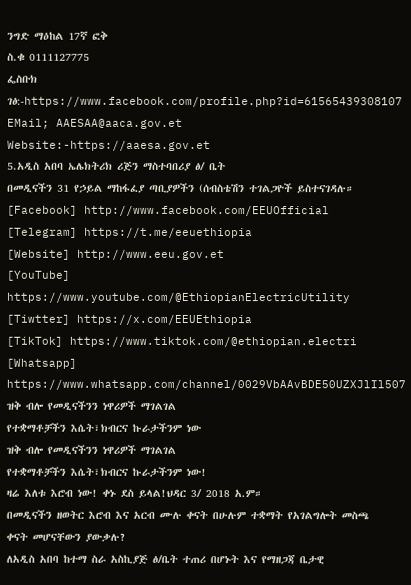ንግድ ማዕከል 17ኛ ፎቅ
ስ.ቁ 0111127775
ፌስቡክ ገፅ:-https://www.facebook.com/profile.php?id=61565439308107
EMail; AAESAA@aaca.gov.et
Website:-https://aaesa.gov.et
5.አዲስ አበባ ኤሌክትሪክ ሪጅን ማስተባበሪያ ፅ/ ቤት
በመዲናችን 31 የኃይል ማከፋፈያ ጣቢያዎችን (ሰብስቴሽን ተገልጋዮች ይስተናገዳሉ።
[Facebook] http://www.facebook.com/EEUOfficial
[Telegram] https://t.me/eeuethiopia
[Website] http://www.eeu.gov.et
[YouTube] https://www.youtube.com/@EthiopianElectricUtility
[Tiwtter] https://x.com/EEUEthiopia
[TikTok] https://www.tiktok.com/@ethiopian.electri
[Whatsapp] https://www.whatsapp.com/channel/0029VbAAvBDE50UZXJlIl507
ዝቅ ብሎ የመዲናችንን ነዋሪዎች ማገልገል
የተቋማቶቻችን እሴት፣ክብርና ኩራታችንም ነው
ዝቅ ብሎ የመዲናችንን ነዋሪዎች ማገልገል
የተቋማቶቻችን እሴት፣ክብርና ኩራታችንም ነው!
ዛሬ እለቱ እሮብ ነው! ቀኑ ደስ ይላል!ህዳር 3/ 2018 አ.ም።
በመዲናችን ዘወትር እሮብ እና አርብ ሙሉ ቀናት በሁሉም ተቋማት የአገልግሎት መስጫ ቀናት መሆናቸውን ያውቃሉ?
ለአዲስ አበባ ከተማ ስራ አስኪያጅ ፅ/ቤት ተጠሪ በሆኑት እና የማዘጋጃ ቤታዊ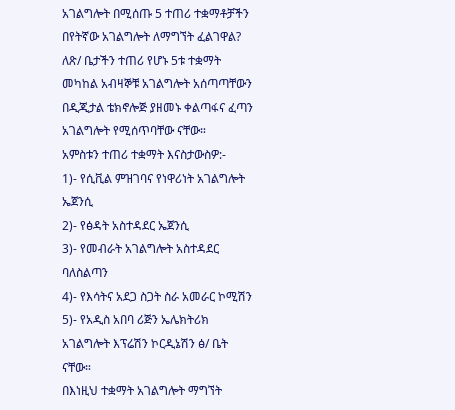አገልግሎት በሚሰጡ 5 ተጠሪ ተቋማቶቻችን በየትኛው አገልግሎት ለማግኘት ፈልገዋል?
ለጽ/ ቤታችን ተጠሪ የሆኑ 5ቱ ተቋማት መካከል አብዛኞቹ አገልግሎት አሰጣጣቸውን በዲጂታል ቴክኖሎጅ ያዘመኑ ቀልጣፋና ፈጣን አገልግሎት የሚሰጥባቸው ናቸው።
አምስቱን ተጠሪ ተቋማት እናስታውስዎ:-
1)- የሲቪል ምዝገባና የነዋሪነት አገልግሎት ኤጀንሲ
2)- የፅዳት አስተዳደር ኤጀንሲ
3)- የመብራት አገልግሎት አስተዳደር ባለስልጣን
4)- የእሳትና አደጋ ስጋት ስራ አመራር ኮሚሽን
5)- የአዲስ አበባ ሪጅን ኤሌክትሪክ አገልግሎት እፕሬሽን ኮርዲኔሽን ፅ/ ቤት ናቸው።
በእነዚህ ተቋማት አገልግሎት ማግኘት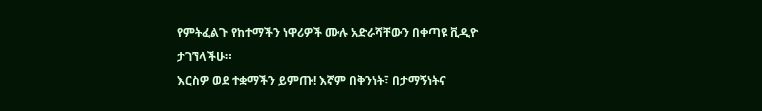የምትፈልጉ የከተማችን ነዋሪዎች ሙሉ አድራሻቸውን በቀጣዩ ቪዲዮ ታገኘላችሁ።
እርስዎ ወደ ተቋማችን ይምጡ! እኛም በቅንነት፣ በታማኝነትና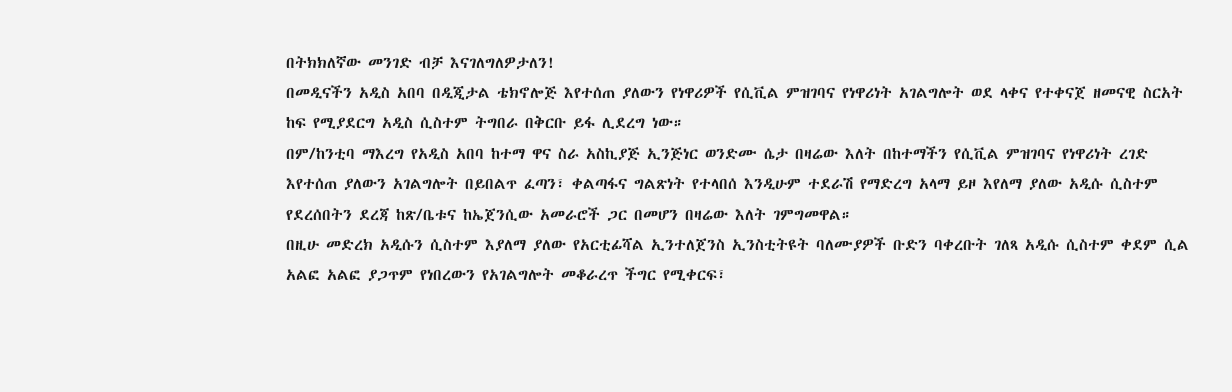በትክክለኛው መንገድ ብቻ እናገለግለዎታለን!
በመዲናችን አዲስ አበባ በዲጂታል ቴክኖሎጅ እየተሰጠ ያለውን የነዋሪዎች የሲቪል ምዝገባና የነዋሪነት አገልግሎት ወደ ላቀና የተቀናጀ ዘመናዊ ስርአት ከፍ የሚያደርግ አዲስ ሲስተም ትግበራ በቅርቡ ይፋ ሊደረግ ነው።
በም/ከንቲባ ማእረግ የአዲስ አበባ ከተማ ዋና ስራ አስኪያጅ ኢንጅነር ወንድሙ ሴታ በዛሬው እለት በከተማችን የሲቪል ምዝገባና የነዋሪነት ረገድ እየተሰጠ ያለውን አገልግሎት በይበልጥ ፈጣን፣ ቀልጣፋና ግልጽነት የተላበሰ እንዲሁም ተደራሽ የማድረግ አላማ ይዞ እየለማ ያለው አዲሱ ሲስተም የደረሰበትን ደረጃ ከጽ/ቤቱና ከኤጀንሲው አመራሮች ጋር በመሆን በዛሬው እለት ገምግመዋል።
በዚሁ መድረክ አዲሱን ሲስተም እያለማ ያለው የአርቲፊሻል ኢንተለጀንስ ኢንስቲትዩት ባለሙያዎች ቡድን ባቀረቡት ገለጻ አዲሱ ሲስተም ቀደም ሲል አልፎ አልፎ ያጋጥም የነበረውን የአገልግሎት መቆራረጥ ችግር የሚቀርፍ፣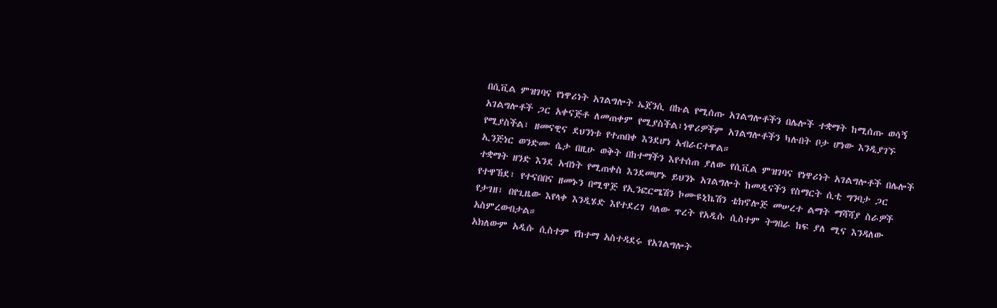በሲቪል ምዝገባና የነዋሪነት አገልግሎት ኤጀንሲ በኩል የሚሰጡ አገልግሎቶችን በሌሎች ተቋማት ከሚሰጡ ወሳኝ አገልግሎቶች ጋር አቀናጅቶ ለመጠቀም የሚያስችል፣ነዋሪዎችም አገልግሎቶችን ካሉበት ቦታ ሆነው እንዲያገኙ የሚያስችል፣ ዘመናዊና ደህንነቱ የተጠበቀ እንደሆነ አብራርተዋል።
ኢንጅነር ወንድሙ ሴታ በዚሁ ወቅት በከተማችን እየተሰጠ ያለው የሲቪል ምዝገባና የነዋሪነት አገልግሎቶች በሌሎች ተቋማት ዘንድ እንደ አብነት የሚጠቀስ እንደመሆኑ ይህንኑ አገልግሎት ከመዲናችን የስማርት ሲቲ ግንባታ ጋር የተዋኸደ፣ የተናበበና ዘመኑን በሚዋጅ የኢንፎርሜሽን ኮሙዩኒኬሽን ቴክኖሎጅ መሠረተ ልማት ማሻሻያ ስራዎች የታገዘ፣ በየጊዜው እየላቀ እንዲሄድ እየተደረገ ባለው ጥረት የአዲሱ ሲስተም ትግበራ ከፍ ያለ ሚና እንዳለው አስምረውበታል።
አክለውም አዲሱ ሲስተም የከተማ አስተዳደሩ የአገልግሎት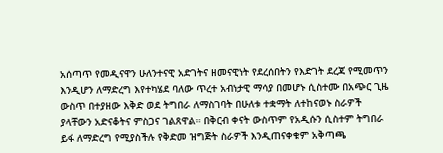አሰጣጥ የመዲናዋን ሁለንተናዊ አድገትና ዘመናዊነት የደረሰበትን የእድገት ደረጃ የሚመጥን እንዲሆን ለማድረግ እየተካሄደ ባለው ጥረተ አብነታዊ ማሳያ በመሆኑ ሲስተሙ በአጭር ጊዜ ውስጥ በተያዘው እቅድ ወደ ትግበራ ለማስገባት በሁለቱ ተቋማት ለተከናወኑ ስራዎች ያላቸውን አድናቆትና ምስጋና ገልጸዋል። በቅርብ ቀናት ውስጥም የአዲሱን ሲስተም ትግበራ ይፋ ለማድረግ የሚያስችሉ የቅድመ ዝግጅት ስራዎች እንዲጠናቀቁም አቅጣጫ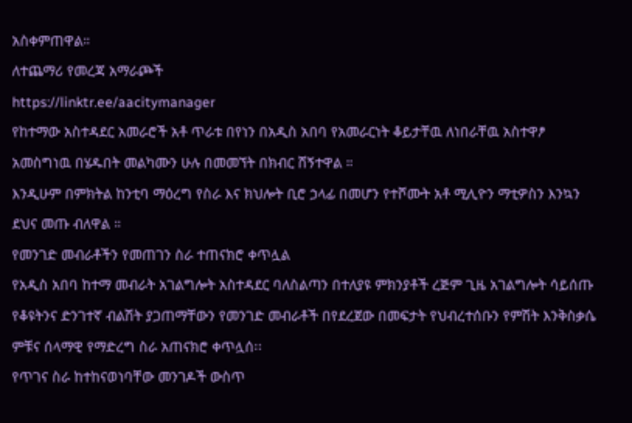አስቀምጠዋል።
ለተጨማሪ የመረጃ አማራጮች
https://linktr.ee/aacitymanager
የከተማው አስተዳደር አመራሮች አቶ ጥራቱ በየነን በአዲስ አበባ የአመራርነት ቆይታቸዉ ለነበራቸዉ አስተዋፆ አመስግነዉ በሄዱበት መልካሙን ሁሉ በመመኘት በክብር ሸኝተዋል ።
እንዲሁም በምክትል ከንቲባ ማዕረግ የስራ እና ክህሎት ቢሮ ኃላፊ በመሆን የተሾሙት አቶ ሚሊዮን ማቲዎስን እንኳን ደህና መጡ ብለዋል ።
የመንገድ መብራቶችን የመጠገን ስራ ተጠናክሮ ቀጥሏል
የአዲስ አበባ ከተማ መብራት አገልግሎት አስተዳደር ባለስልጣን በተለያዩ ምክንያቶች ረጅም ጊዜ አገልግሎት ሳይሰጡ የቆዩትንና ድንገተኛ ብልሽት ያጋጠማቸውን የመንገድ መብራቶች በየደረጀው በመፍታት የህብረተሰቡን የምሽት እንቅስቃሴ ምቹና ሰላማዊ የማድረግ ስራ አጠናክሮ ቀጥሏሰ፡፡
የጥገና ስራ ከተከናወነባቸው መንገዶች ውስጥ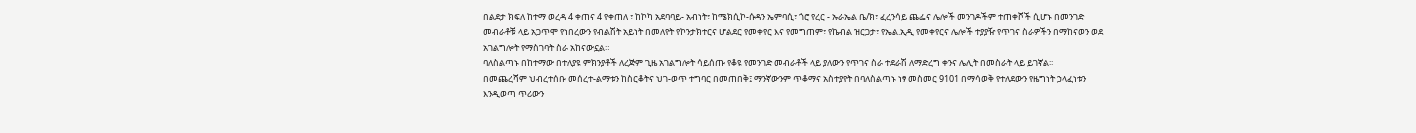በልደታ ክፍለ ከተማ ወረዳ 4 ቀጠና 4 የቀጠለ ፣ ከኮካ አደባባይ- አብነት፣ ከሜክሲኮ-ሱዳን ኤምባሲ፣ ጎሮ የረር - ኡራኤል ቤ/ክ፣ ፈረንሳይ ጨፌና ሌሎች መንገዶችም ተጠቀሾች ሲሆኑ በመንገድ መብራቶቹ ላይ አጋጥሞ የነበረውን የብልሽት አይነት በመለየት የኮንታክተርና ሆልደር የመቀየር እና የመግጠም፣ የኬብል ዝርጋታ፣ የኤል.ኢዲ የመቀየርና ሌሎች ተያያዥ የጥገና ስራዎችን በማከናወን ወደ አገልግሎት የማስገባት ስራ አከናውኗል።
ባለስልጣኑ በከተማው በተለያዩ ምክንያቶች ለረጅም ጊዜ አገልግሎት ሳይሰጡ የቆዩ የመንገድ መብራቶች ላይ ያለውን የጥገና ስራ ተደራሽ ለማድረግ ቀንና ሌሊት በመስራት ላይ ይገኛል፡፡
በመጨረሻም ህብረተሰቡ መሰረተ-ልማቱን ከስርቆትና ህገ-ወጥ ተግባር በመጠበቅ፤ ማንኛውንም ጥቆማና አስተያየት በባለስልጣኑ ነፃ መስመር 9101 በማሳወቅ የተለደውን የዜግነት ኃላፈነቱን እንዲወጣ ጥሪውን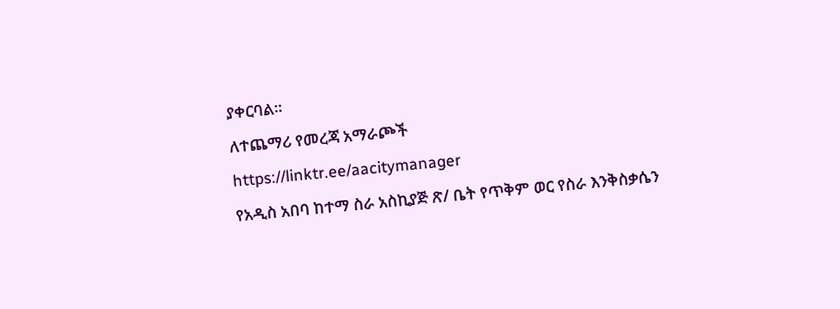ያቀርባል።
ለተጨማሪ የመረጃ አማራጮች
https://linktr.ee/aacitymanager
የአዲስ አበባ ከተማ ስራ አስኪያጅ ጽ/ ቤት የጥቅም ወር የስራ እንቅስቃሴን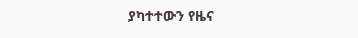ያካተተውን የዜና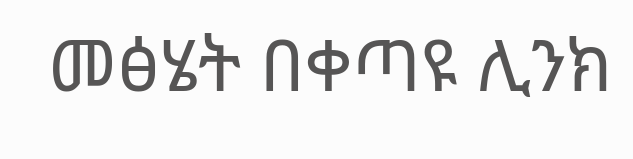መፅሄት በቀጣዩ ሊንክ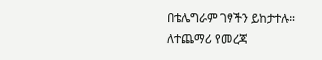በቴሌግራም ገፃችን ይከታተሉ።
ለተጨማሪ የመረጃ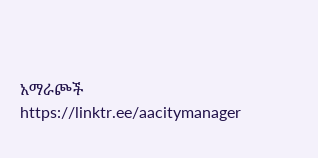አማራጮች
https://linktr.ee/aacitymanager